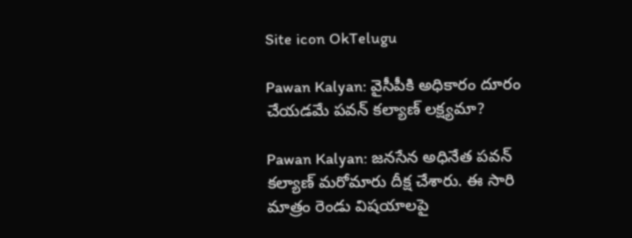Site icon OkTelugu

Pawan Kalyan: వైసీపీకి అధికారం దూరం చేయడమే పవన్ కల్యాణ్ లక్ష్యమా?

Pawan Kalyan: జనసేన అధినేత పవన్ కల్యాణ్ మరోమారు దీక్ష చేశారు. ఈ సారి మాత్రం రెండు విషయాలపై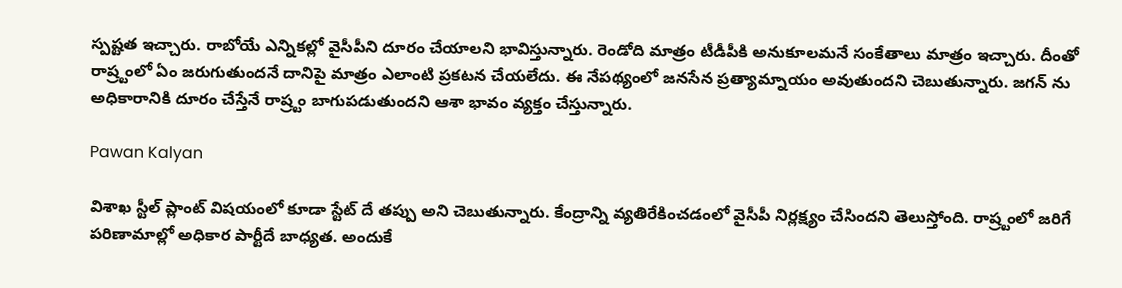స్పష్టత ఇచ్చారు. రాబోయే ఎన్నికల్లో వైసీపీని దూరం చేయాలని భావిస్తున్నారు. రెండోది మాత్రం టీడీపీకి అనుకూలమనే సంకేతాలు మాత్రం ఇచ్చారు. దీంతో రాష్ర్టంలో ఏం జరుగుతుందనే దానిపై మాత్రం ఎలాంటి ప్రకటన చేయలేదు. ఈ నేపథ్యంలో జనసేన ప్రత్యామ్నాయం అవుతుందని చెబుతున్నారు. జగన్ ను అధికారానికి దూరం చేస్తేనే రాష్ర్టం బాగుపడుతుందని ఆశా భావం వ్యక్తం చేస్తున్నారు.

Pawan Kalyan

విశాఖ స్టీల్ ప్లాంట్ విషయంలో కూడా స్టేట్ దే తప్పు అని చెబుతున్నారు. కేంద్రాన్ని వ్యతిరేకించడంలో వైసీపీ నిర్లక్ష్యం చేసిందని తెలుస్తోంది. రాష్ర్టంలో జరిగే పరిణామాల్లో అధికార పార్టీదే బాధ్యత. అందుకే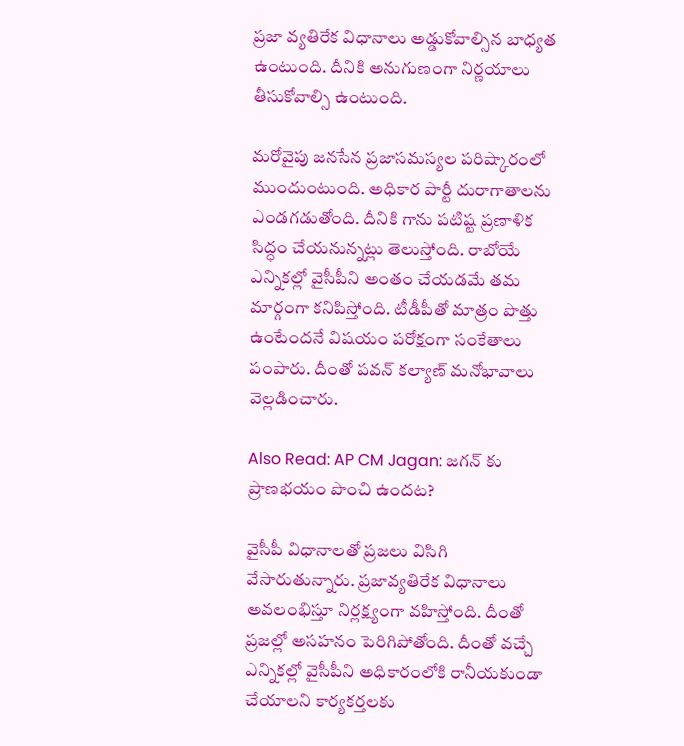ప్రజా వ్యతిరేక విధానాలు అడ్డుకోవాల్సిన బాధ్యత ఉంటుంది. దీనికి అనుగుణంగా నిర్ణయాలు తీసుకోవాల్సి ఉంటుంది.

మరోవైపు జనసేన ప్రజాసమస్యల పరిష్కారంలో ముందుంటుంది. అధికార పార్టీ దురాగాతాలను ఎండగడుతోంది. దీనికి గాను పటిష్ట ప్రణాళిక సిద్ధం చేయనున్నట్లు తెలుస్తోంది. రాబోయే ఎన్నికల్లో వైసీపీని అంతం చేయడమే తమ మార్గంగా కనిపిస్తోంది. టీడీపీతో మాత్రం పొత్తు ఉంటేందనే విషయం పరోక్షంగా సంకేతాలు పంపారు. దీంతో పవన్ కల్యాణ్ మనోభావాలు వెల్లడించారు.

Also Read: AP CM Jagan: జగన్ కు ప్రాణభయం పొంచి ఉందట?

వైసీపీ విధానాలతో ప్రజలు విసిగి వేసారుతున్నారు. ప్రజావ్యతిరేక విధానాలు అవలంభిస్తూ నిర్లక్ష్యంగా వహిస్తోంది. దీంతో ప్రజల్లో అసహనం పెరిగిపోతోంది. దీంతో వచ్చే ఎన్నికల్లో వైసీపీని అధికారంలోకి రానీయకుండా చేయాలని కార్యకర్తలకు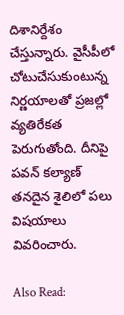దిశానిర్దేశం చేస్తున్నారు. వైసీపీలో చోటుచేసుకుంటున్న నిర్ణయాలతో ప్రజల్లో వ్యతిరేకత పెరుగుతోంది. దీనిపై పవన్ కల్యాణ్ తనదైన శైలిలో పలు విషయాలు వివరించారు.

Also Read: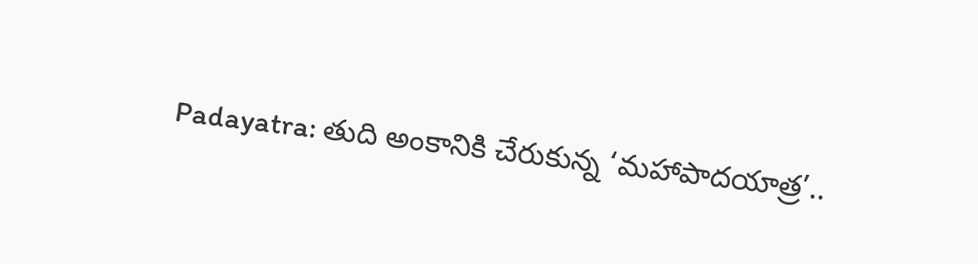Padayatra: తుది అంకానికి చేరుకున్న ‘మహాపాదయాత్ర’..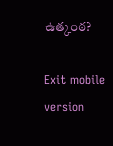ఉత్కంఠ?

Exit mobile version